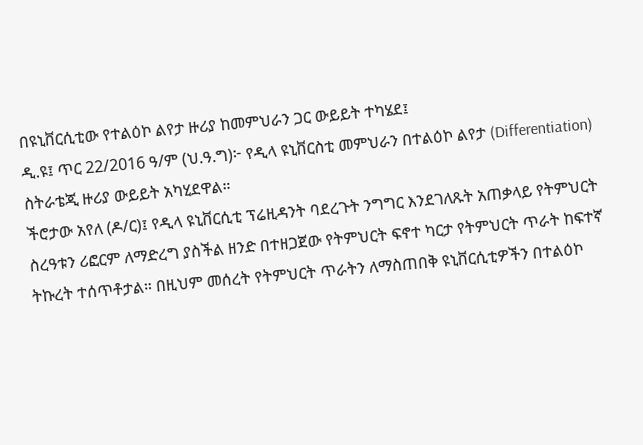በዩኒቨርሲቲው የተልዕኮ ልየታ ዙሪያ ከመምህራን ጋር ውይይት ተካሄደ፤
ዲ.ዩ፤ ጥር 22/2016 ዓ/ም (ህ.ዓ.ግ)፦ የዲላ ዩኒቨርስቲ መምህራን በተልዕኮ ልየታ (Differentiation) ስትራቴጂ ዙሪያ ውይይት አካሂደዋል።
ችሮታው አየለ (ዶ/ር)፤ የዲላ ዩኒቨርሲቲ ፕሬዚዳንት ባደረጉት ንግግር እንደገለጹት አጠቃላይ የትምህርት ስረዓቱን ሪፎርም ለማድረግ ያስችል ዘንድ በተዘጋጀው የትምህርት ፍኖተ ካርታ የትምህርት ጥራት ከፍተኛ ትኩረት ተሰጥቶታል። በዚህም መሰረት የትምህርት ጥራትን ለማስጠበቅ ዩኒቨርሲቲዎችን በተልዕኮ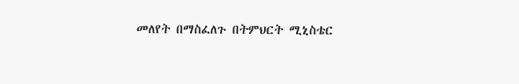መለየት በማስፈለጉ በትምህርት ሚኒስቴር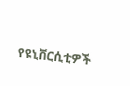የዩኒቨርሲቲዎች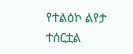የተልዕኮ ልየታ ተሰርቷል